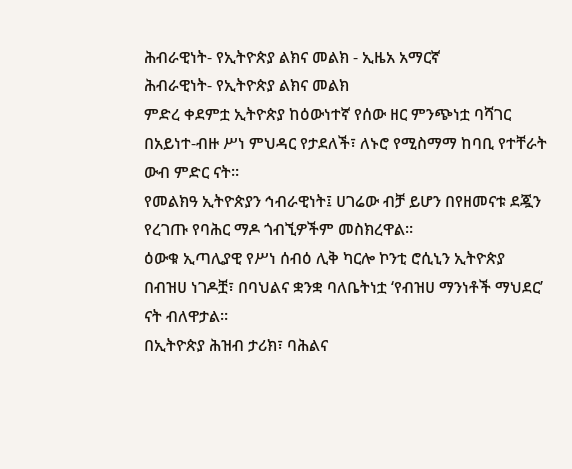ሕብራዊነት- የኢትዮጵያ ልክና መልክ - ኢዜአ አማርኛ
ሕብራዊነት- የኢትዮጵያ ልክና መልክ
ምድረ ቀደምቷ ኢትዮጵያ ከዕውነተኛ የሰው ዘር ምንጭነቷ ባሻገር በአይነተ-ብዙ ሥነ ምህዳር የታደለች፣ ለኑሮ የሚስማማ ከባቢ የተቸራት ውብ ምድር ናት።
የመልክዓ ኢትዮጵያን ኅብራዊነት፤ ሀገሬው ብቻ ይሆን በየዘመናቱ ደጇን የረገጡ የባሕር ማዶ ጎብኚዎችም መስክረዋል።
ዕውቁ ኢጣሊያዊ የሥነ ሰብዕ ሊቅ ካርሎ ኮንቲ ሮሲኒን ኢትዮጵያ በብዝሀ ነገዶቿ፣ በባህልና ቋንቋ ባለቤትነቷ ‘የብዝሀ ማንነቶች ማህደር’ ናት ብለዋታል።
በኢትዮጵያ ሕዝብ ታሪክ፣ ባሕልና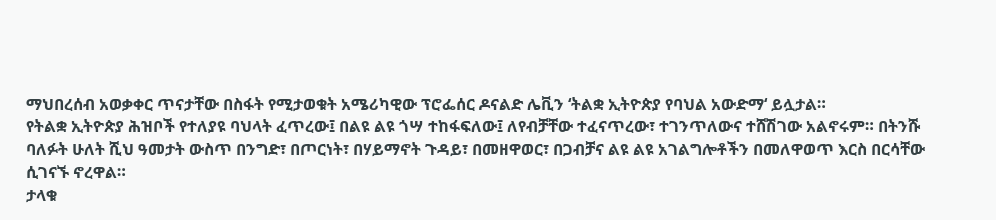ማህበረሰብ አወቃቀር ጥናታቸው በስፋት የሚታወቁት አሜሪካዊው ፕሮፌሰር ዶናልድ ሌቪን ‘ትልቋ ኢትዮጵያ የባህል አውድማ‘ ይሏታል።
የትልቋ ኢትዮጵያ ሕዝቦች የተለያዩ ባህላት ፈጥረው፤ በልዩ ልዩ ጎሣ ተከፋፍለው፤ ለየብቻቸው ተፈናጥረው፣ ተገንጥለውና ተሸሽገው አልኖሩም። በትንሹ ባለፉት ሁለት ሺህ ዓመታት ውስጥ በንግድ፣ በጦርነት፣ በሃይማኖት ጉዳይ፣ በመዘዋወር፣ በጋብቻና ልዩ ልዩ አገልግሎቶችን በመለዋወጥ እርስ በርሳቸው ሲገናኙ ኖረዋል።
ታላቁ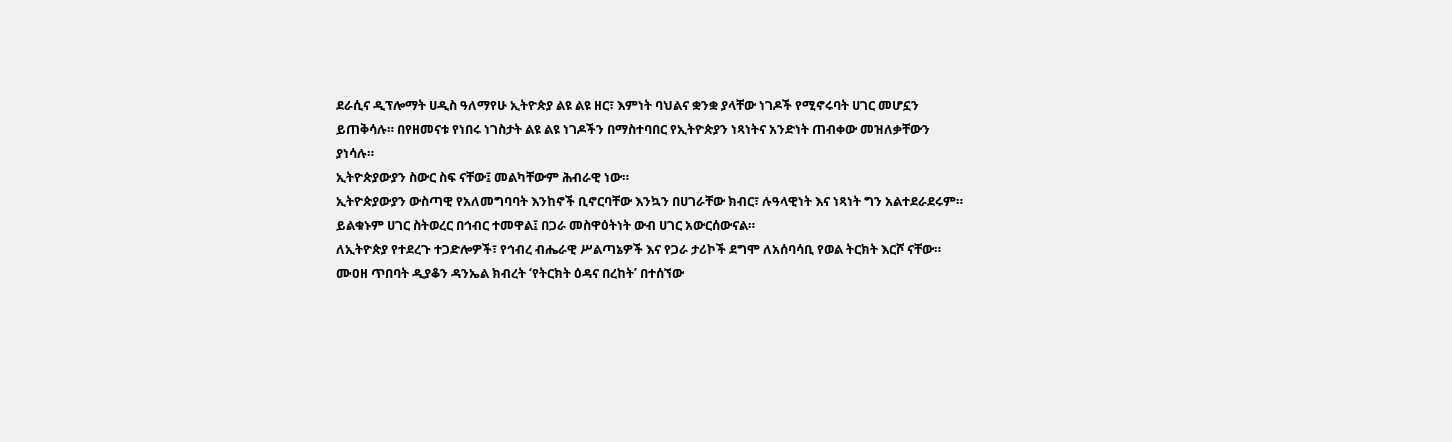ደራሲና ዲፕሎማት ሀዲስ ዓለማየሁ ኢትዮጵያ ልዩ ልዩ ዘር፣ እምነት ባህልና ቋንቋ ያላቸው ነገዶች የሚኖሩባት ሀገር መሆኗን ይጠቅሳሉ። በየዘመናቱ የነበሩ ነገስታት ልዩ ልዩ ነገዶችን በማስተባበር የኢትዮጵያን ነጻነትና አንድነት ጠብቀው መዝለቃቸውን ያነሳሉ።
ኢትዮጵያውያን ስውር ስፍ ናቸው፤ መልካቸውም ሕብራዊ ነው።
ኢትዮጵያውያን ውስጣዊ የአለመግባባት እንከኖች ቢኖርባቸው እንኳን በሀገራቸው ክብር፣ ሉዓላዊነት እና ነጻነት ግን አልተደራደሩም።
ይልቁኑም ሀገር ስትወረር በኅብር ተመዋል፤ በጋራ መስዋዕትነት ውብ ሀገር አውርሰውናል።
ለኢትዮጵያ የተደረጉ ተጋድሎዎች፣ የኅብረ ብሔራዊ ሥልጣኔዎች እና የጋራ ታሪኮች ደግሞ ለአሰባሳቢ የወል ትርክት እርሾ ናቸው።
ሙዐዘ ጥበባት ዲያቆን ዳንኤል ክብረት ‘የትርክት ዕዳና በረከት’ በተሰኘው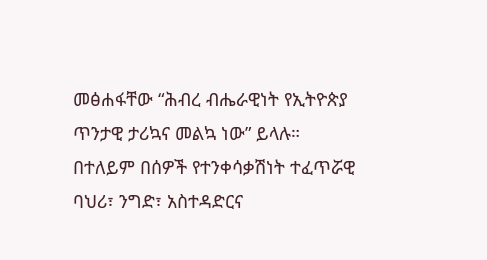መፅሐፋቸው “ሕብረ ብሔራዊነት የኢትዮጵያ ጥንታዊ ታሪኳና መልኳ ነው” ይላሉ።
በተለይም በሰዎች የተንቀሳቃሽነት ተፈጥሯዊ ባህሪ፣ ንግድ፣ አስተዳድርና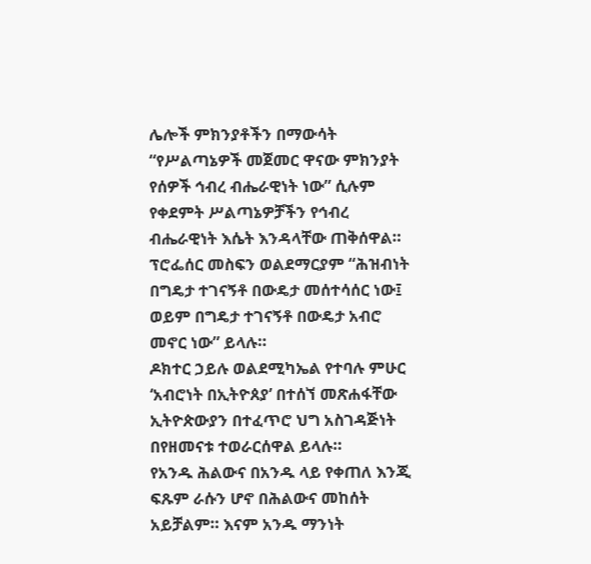ሌሎች ምክንያቶችን በማውሳት “የሥልጣኔዎች መጀመር ዋናው ምክንያት የሰዎች ኅብረ ብሔራዊነት ነው” ሲሉም የቀደምት ሥልጣኔዎቻችን የኅብረ ብሔራዊነት እሴት እንዳላቸው ጠቅሰዋል።
ፕሮፌሰር መስፍን ወልደማርያም “ሕዝብነት በግዴታ ተገናኝቶ በውዴታ መሰተሳሰር ነው፤ ወይም በግዴታ ተገናኝቶ በውዴታ አብሮ መኖር ነው” ይላሉ።
ዶክተር ኃይሉ ወልደሚካኤል የተባሉ ምሁር ‘አብሮነት በኢትዮጰያ’ በተሰኘ መጽሐፋቸው ኢትዮጵውያን በተፈጥሮ ህግ አስገዳጅነት በየዘመናቱ ተወራርሰዋል ይላሉ።
የአንዱ ሕልውና በአንዱ ላይ የቀጠለ እንጂ ፍጹም ራሱን ሆኖ በሕልውና መከሰት አይቻልም። እናም አንዱ ማንነት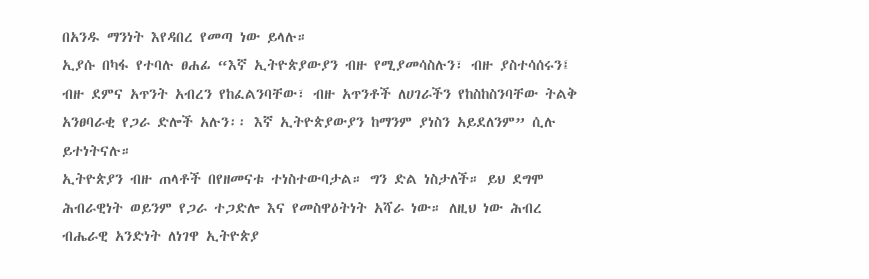በአንዱ ማንነት እየዳበረ የመጣ ነው ይላሉ።
ኢያሱ በካፋ የተባሉ ፀሐፊ “እኛ ኢትዮጵያውያን ብዙ የሚያመሳስሉን፣ ብዙ ያስተሳሰሩን፤ ብዙ ደምና አጥንት አብረን የከፈልንባቸው፣ ብዙ አጥንቶች ለሀገራችን የከስከስንባቸው ትልቅ አንፀባራቂ የጋራ ድሎች አሉን፡፡ እኛ ኢትዮጵያውያን ከማንም ያነስን አይደለንም” ሲሉ ይተነትናሉ።
ኢትዮጵያን ብዙ ጠላቶች በየዘመናቱ ተነስተውባታል። ግን ድል ነስታለች። ይህ ደግሞ ሕብራዊነት ወይንም የጋራ ተጋድሎ እና የመስዋዕትነት አሻራ ነው። ለዚህ ነው ሕብረ ብሔራዊ አንድነት ለነገዋ ኢትዮጵያ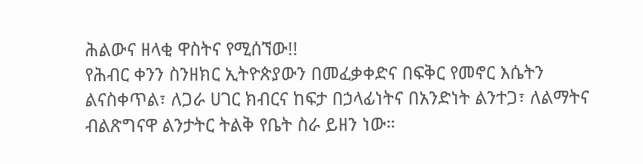ሕልውና ዘላቂ ዋስትና የሚሰኘው!!
የሕብር ቀንን ስንዘክር ኢትዮጵያውን በመፈቃቀድና በፍቅር የመኖር እሴትን ልናስቀጥል፣ ለጋራ ሀገር ክብርና ከፍታ በኃላፊነትና በአንድነት ልንተጋ፣ ለልማትና ብልጽግናዋ ልንታትር ትልቅ የቤት ስራ ይዘን ነው።